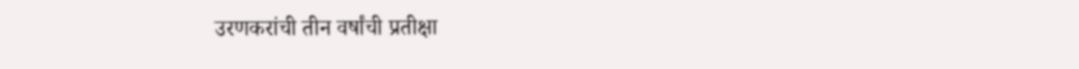उरणकरांची तीन वर्षांची प्रतीक्षा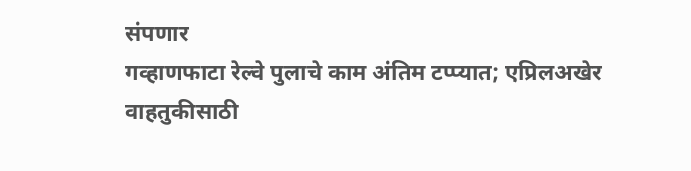संपणार
गव्हाणफाटा रेल्वे पुलाचे काम अंतिम टप्प्यात; एप्रिलअखेर वाहतुकीसाठी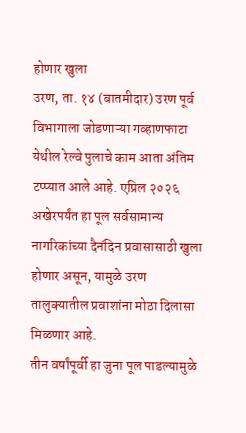होणार खुला
उरण, ता. १४ (बातमीदार) उरण पूर्व विभागाला जोडणाऱ्या गव्हाणफाटा येथील रेल्वे पुलाचे काम आता अंतिम टप्प्यात आले आहे. एप्रिल २०२६ अखेरपर्यंत हा पूल सर्वसामान्य नागरिकांच्या दैनंदिन प्रवासासाठी खुला होणार असून, यामुळे उरण तालुक्यातील प्रवाशांना मोठा दिलासा मिळणार आहे.
तीन वर्षांपूर्वी हा जुना पूल पाडल्यामुळे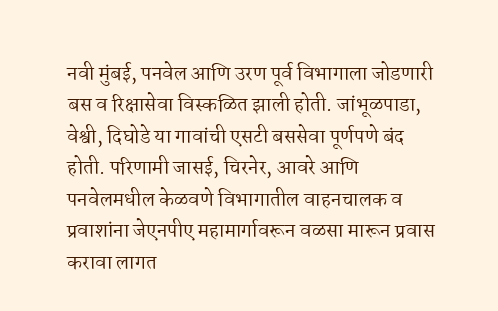नवी मुंबई, पनवेल आणि उरण पूर्व विभागाला जोडणारी बस व रिक्षासेवा विस्कळित झाली होती. जांभूळपाडा, वेश्वी, दिघोडे या गावांची एसटी बससेवा पूर्णपणे बंद होती. परिणामी जासई, चिरनेर, आवरे आणि पनवेलमधील केळवणे विभागातील वाहनचालक व प्रवाशांना जेएनपीए महामार्गावरून वळसा मारून प्रवास करावा लागत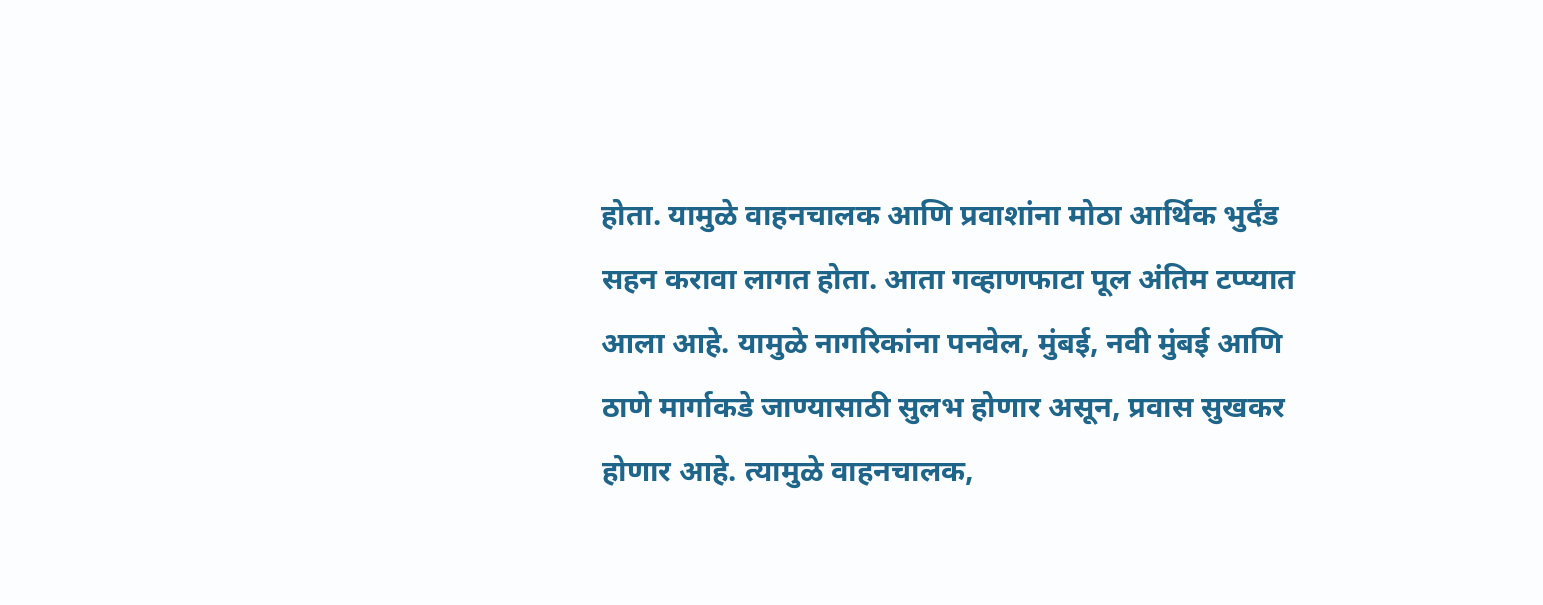होता. यामुळे वाहनचालक आणि प्रवाशांना मोठा आर्थिक भुर्दंड सहन करावा लागत होता. आता गव्हाणफाटा पूल अंतिम टप्प्यात आला आहे. यामुळे नागरिकांना पनवेल, मुंबई, नवी मुंबई आणि ठाणे मार्गाकडे जाण्यासाठी सुलभ होणार असून, प्रवास सुखकर होणार आहे. त्यामुळे वाहनचालक,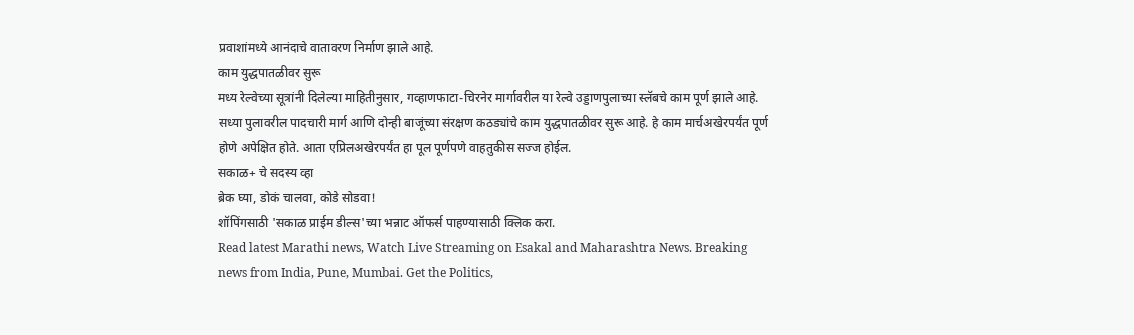प्रवाशांमध्ये आनंदाचे वातावरण निर्माण झाले आहे.
काम युद्धपातळीवर सुरू
मध्य रेल्वेच्या सूत्रांनी दिलेल्या माहितीनुसार, गव्हाणफाटा-चिरनेर मार्गावरील या रेल्वे उड्डाणपुलाच्या स्लॅबचे काम पूर्ण झाले आहे. सध्या पुलावरील पादचारी मार्ग आणि दोन्ही बाजूंच्या संरक्षण कठड्यांचे काम युद्धपातळीवर सुरू आहे. हे काम मार्चअखेरपर्यंत पूर्ण होणे अपेक्षित होते. आता एप्रिलअखेरपर्यंत हा पूल पूर्णपणे वाहतुकीस सज्ज होईल.
सकाळ+ चे सदस्य व्हा
ब्रेक घ्या, डोकं चालवा, कोडे सोडवा!
शॉपिंगसाठी 'सकाळ प्राईम डील्स'च्या भन्नाट ऑफर्स पाहण्यासाठी क्लिक करा.
Read latest Marathi news, Watch Live Streaming on Esakal and Maharashtra News. Breaking news from India, Pune, Mumbai. Get the Politics,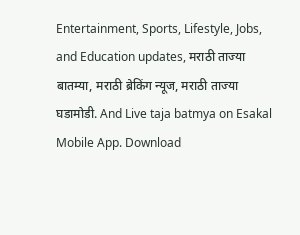Entertainment, Sports, Lifestyle, Jobs, and Education updates, मराठी ताज्या बातम्या, मराठी ब्रेकिंग न्यूज, मराठी ताज्या घडामोडी. And Live taja batmya on Esakal Mobile App. Download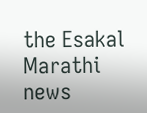the Esakal Marathi news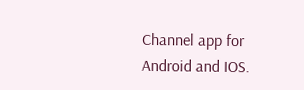Channel app for Android and IOS.